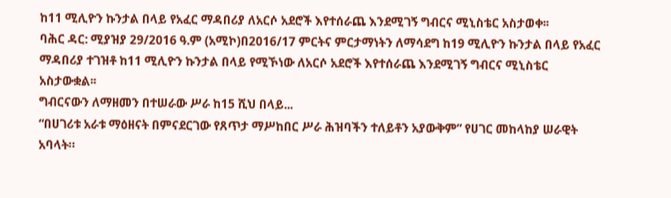ከ11 ሚሊዮን ኩንታል በላይ የአፈር ማዳበሪያ ለአርሶ አደሮች እየተሰራጨ እንደሚገኝ ግብርና ሚኒስቴር አስታወቀ፡፡
ባሕር ዳር: ሚያዝያ 29/2016 ዓ.ም (አሚኮ)በ2016/17 ምርትና ምርታማነትን ለማሳደግ ከ19 ሚሊዮን ኩንታል በላይ የአፈር ማዳበሪያ ተገዝቶ ከ11 ሚሊዮን ኩንታል በላይ የሚኾነው ለአርሶ አደሮች እየተሰራጨ እንደሚገኝ ግብርና ሚኒስቴር አስታውቋል፡፡
ግብርናውን ለማዘመን በተሠራው ሥራ ከ15 ሺህ በላይ...
“በሀገሪቱ አራቱ ማዕዘናት በምናደርገው የጸጥታ ማሥከበር ሥራ ሕዝባችን ተለይቶን አያውቅም” የሀገር መከላከያ ሠራዊት አባላት።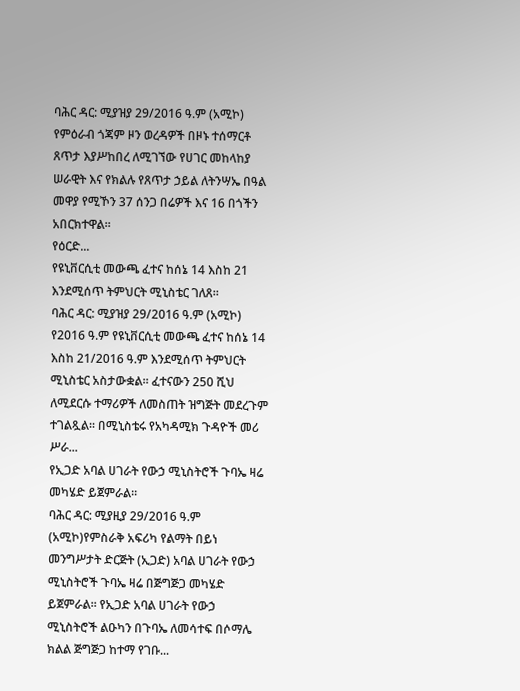ባሕር ዳር: ሚያዝያ 29/2016 ዓ.ም (አሚኮ) የምዕራብ ጎጃም ዞን ወረዳዎች በዞኑ ተሰማርቶ ጸጥታ እያሥከበረ ለሚገኘው የሀገር መከላከያ ሠራዊት እና የክልሉ የጸጥታ ኃይል ለትንሣኤ በዓል መዋያ የሚኾን 37 ሰንጋ በሬዎች እና 16 በጎችን አበርክተዋል።
የዕርድ...
የዩኒቨርሲቲ መውጫ ፈተና ከሰኔ 14 እስከ 21 እንደሚሰጥ ትምህርት ሚኒስቴር ገለጸ።
ባሕር ዳር: ሚያዝያ 29/2016 ዓ.ም (አሚኮ) የ2016 ዓ.ም የዩኒቨርሲቲ መውጫ ፈተና ከሰኔ 14 እስከ 21/2016 ዓ.ም እንደሚሰጥ ትምህርት ሚኒስቴር አስታውቋል፡፡ ፈተናውን 250 ሺህ ለሚደርሱ ተማሪዎች ለመስጠት ዝግጅት መደረጉም ተገልጿል፡፡ በሚኒስቴሩ የአካዳሚክ ጉዳዮች መሪ ሥራ...
የኢጋድ አባል ሀገራት የውኃ ሚኒስትሮች ጉባኤ ዛሬ መካሄድ ይጀምራል።
ባሕር ዳር: ሚያዚያ 29/2016 ዓ.ም (አሚኮ)የምስራቅ አፍሪካ የልማት በይነ መንግሥታት ድርጅት (ኢጋድ) አባል ሀገራት የውኃ ሚኒስትሮች ጉባኤ ዛሬ በጅግጅጋ መካሄድ ይጀምራል፡፡ የኢጋድ አባል ሀገራት የውኃ ሚኒስትሮች ልዑካን በጉባኤ ለመሳተፍ በሶማሌ ክልል ጅግጅጋ ከተማ የገቡ...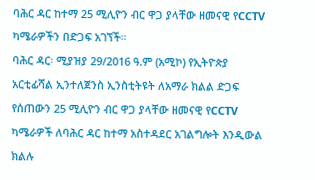ባሕር ዳር ከተማ 25 ሚሊዮን ብር ዋጋ ያላቸው ዘመናዊ የCCTV ካሜራዎችን በድጋፍ አገኘች።
ባሕር ዳር፡ ሚያዝያ 29/2016 ዓ.ም (አሚኮ) የኢትዮጵያ አርቲፊሻል ኢንተለጀንስ ኢንስቲትዩት ለአማራ ክልል ድጋፍ የሰጠውን 25 ሚሊዮን ብር ዋጋ ያላቸው ዘመናዊ የCCTV ካሜራዎች ለባሕር ዳር ከተማ አስተዳደር አገልግሎት እንዲውል ክልሉ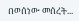በወሰነው መሰረት...